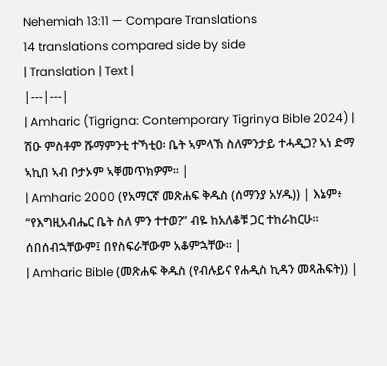Nehemiah 13:11 — Compare Translations
14 translations compared side by side
| Translation | Text |
|---|---|
| Amharic (Tigrigna: Contemporary Tigrinya Bible 2024) | ሽዑ ምስቶም ሹማምንቲ ተኻቲዐ፡ ቤት ኣምላኽ ስለምንታይ ተሓዲጋ? ኣነ ድማ ኣኪበ ኣብ ቦታኦም ኣቐመጥክዎም። |
| Amharic 2000 (የአማርኛ መጽሐፍ ቅዱስ (ሰማንያ አሃዱ)) | እኔም፥ “የእግዚአብሔር ቤት ስለ ምን ተተወ?” ብዬ ከአለቆቹ ጋር ተከራከርሁ። ሰበሰብኋቸውም፤ በየስፍራቸውም አቆምኋቸው። |
| Amharic Bible (መጽሐፍ ቅዱስ (የብሉይና የሐዲስ ኪዳን መጻሕፍት)) |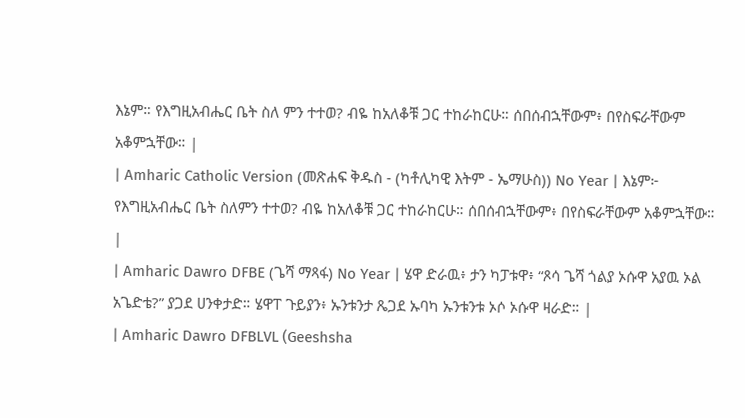እኔም። የእግዚአብሔር ቤት ስለ ምን ተተወ? ብዬ ከአለቆቹ ጋር ተከራከርሁ። ሰበሰብኋቸውም፥ በየስፍራቸውም አቆምኋቸው። |
| Amharic Catholic Version (መጽሐፍ ቅዱስ - (ካቶሊካዊ እትም - ኤማሁስ)) No Year | እኔም፦ የእግዚአብሔር ቤት ስለምን ተተወ? ብዬ ከአለቆቹ ጋር ተከራከርሁ። ሰበሰብኋቸውም፥ በየስፍራቸውም አቆምኋቸው። |
| Amharic Dawro DFBE (ጌሻ ማጻፋ) No Year | ሄዋ ድራዉ፥ ታን ካፓቱዋ፥ “ጾሳ ጌሻ ጎልያ ኦሱዋ አያዉ ኦል አጌድቴ?” ያጋደ ሀንቀታድ። ሄዋፐ ጉይያን፥ ኡንቱንታ ጼጋደ ኡባካ ኡንቱንቱ ኦሶ ኦሱዋ ዛራድ። |
| Amharic Dawro DFBLVL (Geeshsha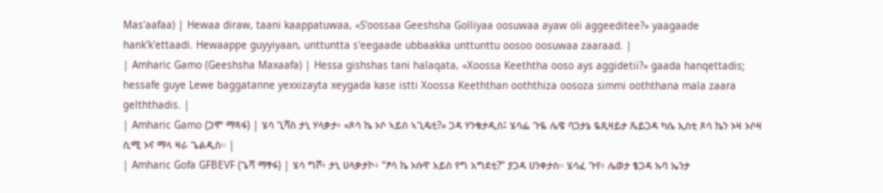Mas'aafaa) | Hewaa diraw, taani kaappatuwaa, «S'oossaa Geeshsha Golliyaa oosuwaa ayaw oli aggeeditee?» yaagaade hank'k'ettaadi. Hewaappe guyyiyaan, unttuntta s'eegaade ubbaakka unttunttu oosoo oosuwaa zaaraad. |
| Amharic Gamo (Geeshsha Maxaafa) | Hessa gishshas tani halaqata, «Xoossa Keeththa ooso ays aggidetii?» gaada hanqettadis; hessafe guye Lewe baggatanne yexxizayta xeygada kase istti Xoossa Keeththan ooththiza oosoza simmi ooththana mala zaara gelththadis. |
| Amharic Gamo (ጋሞ ማጻፋ) | ሄሳ ጊሻስ ታኒ ሃላቃታ፥ «ጾሳ ኬ ኦሶ ኣይስ ኣጊዴቲ?» ጋዳ ሃንቄታዲስ፤ ሄሳፌ ጉዬ ሌዌ ባጋታኔ ዬጺዛይታ ጼይጋዳ ካሴ ኢስቲ ጾሳ ኬን ኦዛ ኦሶዛ ሲሚ ኦና ማላ ዛራ ጌልዲስ። |
| Amharic Gofa GFBEVF (ጌሻ ማፃፋ) | ሄሳ ግሾ፥ ታኒ ሀላቃታኮ፥ “ፆሳ ኬ ኦሱዋ አይስ የግ አግደቲ?” ያጋዳ ሀንቀታስ። ሄሳፈ ጉየ፥ ሌወታ ፄጋዳ ኡባ ኤንታ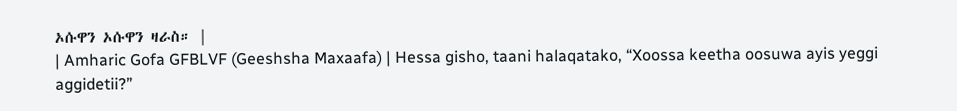ኦሱዋን ኦሱዋን ዛራስ። |
| Amharic Gofa GFBLVF (Geeshsha Maxaafa) | Hessa gisho, taani halaqatako, “Xoossa keetha oosuwa ayis yeggi aggidetii?”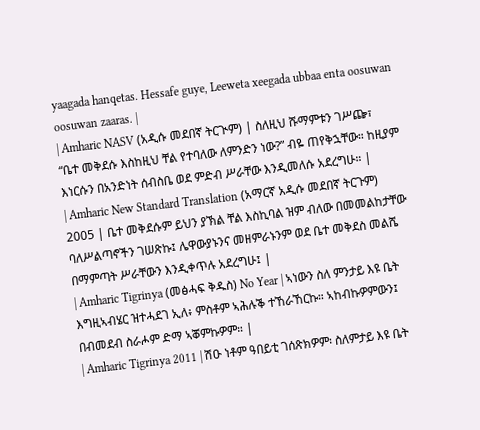yaagada hanqetas. Hessafe guye, Leeweta xeegada ubbaa enta oosuwan oosuwan zaaras. |
| Amharic NASV (አዲሱ መደበኛ ትርጒም) | ስለዚህ ሹማምቱን ገሥጬ፣ “ቤተ መቅደሱ እስከዚህ ቸል የተባለው ለምንድን ነው?” ብዬ ጠየቅኋቸው። ከዚያም እነርሱን በአንድነት ሰብስቤ ወደ ምድብ ሥራቸው እንዲመለሱ አደረግሁ። |
| Amharic New Standard Translation (አማርኛ አዲሱ መደበኛ ትርጉም) 2005 | ቤተ መቅደሱም ይህን ያኽል ቸል እስኪባል ዝም ብለው በመመልከታቸው ባለሥልጣኖችን ገሠጽኩ፤ ሌዋውያኑንና መዘምራኑንም ወደ ቤተ መቅደስ መልሼ በማምጣት ሥራቸውን እንዲቀጥሉ አደረግሁ፤ |
| Amharic Tigrinya (መፅሓፍ ቅዱስ) No Year | ኣነውን ስለ ምንታይ እዩ ቤት እግዚኣብሄር ዝተሓደገ ኢለ፥ ምስቶም ኣሕሉቕ ተኸራኸርኩ። ኣከብኩዎምውን፤ በብመደብ ስራሖም ድማ ኣቖምኩዎም። |
| Amharic Tigrinya 2011 | ሽዑ ነቶም ዓበይቲ ገሰጽክዎም፡ ስለምታይ እዩ ቤት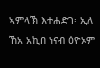ኣምላኽ እተሐድገ፡ ኢለ ኸአ አኪበ ነናብ ዕዮኦም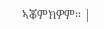ኣቖምክዎም። |